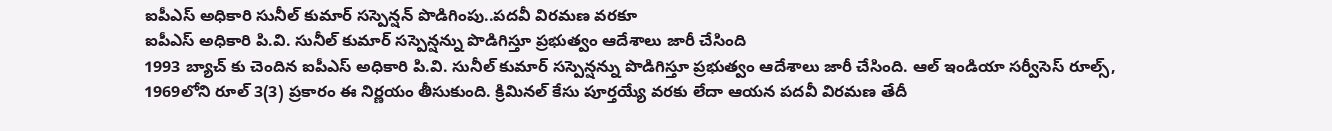ఐపీఎస్ అధికారి సునీల్ కుమార్ సస్పెన్షన్ పొడిగింపు..పదవీ విరమణ వరకూ
ఐపీఎస్ అధికారి పి.వి. సునీల్ కుమార్ సస్పెన్షన్ను పొడిగిస్తూ ప్రభుత్వం ఆదేశాలు జారీ చేసింది
1993 బ్యాచ్ కు చెందిన ఐపీఎస్ అధికారి పి.వి. సునీల్ కుమార్ సస్పెన్షన్ను పొడిగిస్తూ ప్రభుత్వం ఆదేశాలు జారీ చేసింది. ఆల్ ఇండియా సర్వీసెస్ రూల్స్, 1969లోని రూల్ 3(3) ప్రకారం ఈ నిర్ణయం తీసుకుంది. క్రిమినల్ కేసు పూర్తయ్యే వరకు లేదా ఆయన పదవీ విరమణ తేదీ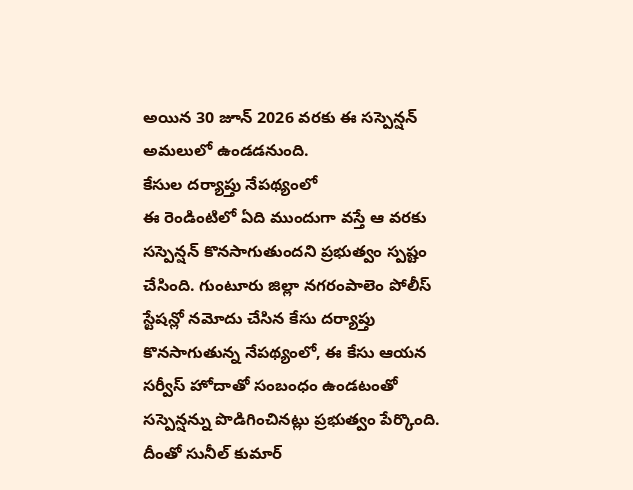అయిన 30 జూన్ 2026 వరకు ఈ సస్పెన్షన్ అమలులో ఉండడనుంది.
కేసుల దర్యాప్తు నేపథ్యంలో
ఈ రెండింటిలో ఏది ముందుగా వస్తే ఆ వరకు సస్పెన్షన్ కొనసాగుతుందని ప్రభుత్వం స్పష్టం చేసింది. గుంటూరు జిల్లా నగరంపాలెం పోలీస్ స్టేషన్లో నమోదు చేసిన కేసు దర్యాప్తు కొనసాగుతున్న నేపథ్యంలో, ఈ కేసు ఆయన సర్వీస్ హోదాతో సంబంధం ఉండటంతో సస్పెన్షన్ను పొడిగించినట్లు ప్రభుత్వం పేర్కొంది. దీంతో సునీల్ కుమార్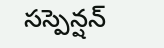సస్పెన్షన్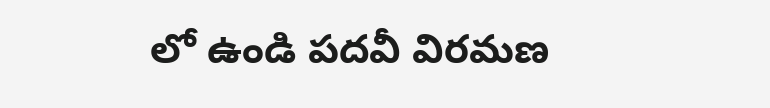లో ఉండి పదవీ విరమణ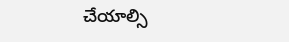చేయాల్సి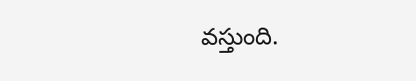వస్తుంది.